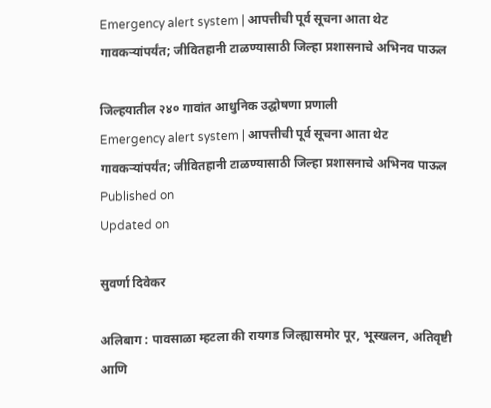Emergency alert system | आपत्तीची पूर्व सूचना आता थेट गावकऱ्यांपर्यंत; जीवितहानी टाळण्यासाठी जिल्हा प्रशासनाचे अभिनव पाऊल

जिल्‍हयातील २४० गावांत आधुनिक उद्घोषणा प्रणाली
Emergency alert system | आपत्तीची पूर्व सूचना आता थेट गावकऱ्यांपर्यंत; जीवितहानी टाळण्यासाठी जिल्हा प्रशासनाचे अभिनव पाऊल
Published on
Updated on

सुवर्णा दिवेकर

अलिबाग : पावसाळा म्हटला की रायगड जिल्ह्यासमोर पूर, भूस्खलन, अतिवृष्टी आणि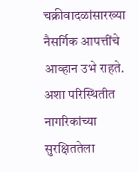चक्रीवादळांसारख्या नैसर्गिक आपत्तींचे आव्हान उभे राहते. अशा परिस्थितीत नागरिकांच्या सुरक्षिततेला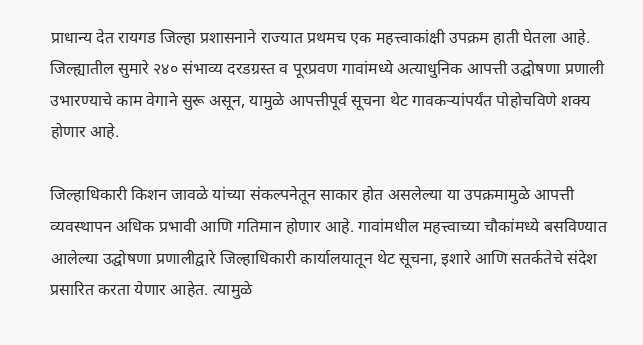प्राधान्य देत रायगड जिल्हा प्रशासनाने राज्यात प्रथमच एक महत्त्वाकांक्षी उपक्रम हाती घेतला आहे. जिल्ह्यातील सुमारे २४० संभाव्य दरडग्रस्त व पूरप्रवण गावांमध्ये अत्याधुनिक आपत्ती उद्घोषणा प्रणाली उभारण्याचे काम वेगाने सुरू असून, यामुळे आपत्तीपूर्व सूचना थेट गावकऱ्यांपर्यंत पोहोचविणे शक्य होणार आहे.

जिल्हाधिकारी किशन जावळे यांच्या संकल्पनेतून साकार होत असलेल्या या उपक्रमामुळे आपत्ती व्यवस्थापन अधिक प्रभावी आणि गतिमान होणार आहे. गावांमधील महत्त्वाच्या चौकांमध्ये बसविण्यात आलेल्या उद्घोषणा प्रणालीद्वारे जिल्हाधिकारी कार्यालयातून थेट सूचना, इशारे आणि सतर्कतेचे संदेश प्रसारित करता येणार आहेत. त्यामुळे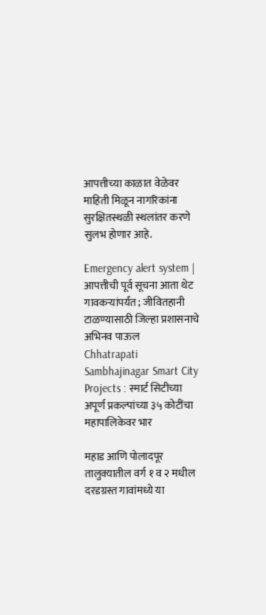आपत्तीच्या काळात वेळेवर माहिती मिळून नागरिकांना सुरक्षितस्थळी स्थलांतर करणे सुलभ होणार आहे.

Emergency alert system | आपत्तीची पूर्व सूचना आता थेट गावकऱ्यांपर्यंत; जीवितहानी टाळण्यासाठी जिल्हा प्रशासनाचे अभिनव पाऊल
Chhatrapati Sambhajinagar Smart City Projects : स्मार्ट सिटीच्या अपूर्ण प्रकल्पांच्या ३५ कोटींचा महापालिकेवर भार

महाड आणि पोलादपूर तालुक्यातील वर्ग १ व २ मधील दरडग्रस्त गावांमध्ये या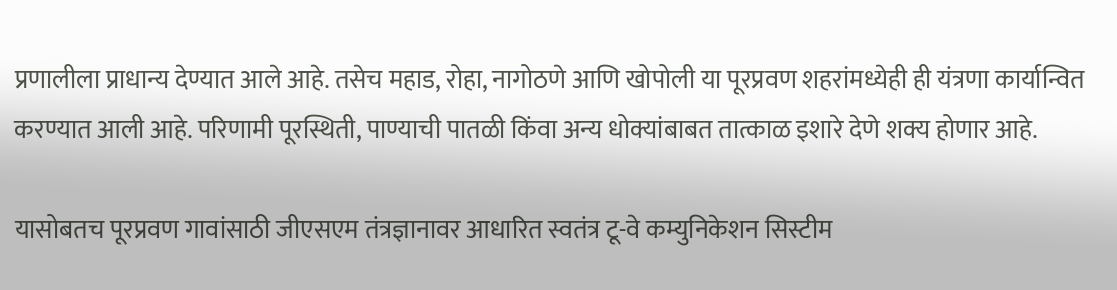प्रणालीला प्राधान्य देण्यात आले आहे. तसेच महाड, रोहा, नागोठणे आणि खोपोली या पूरप्रवण शहरांमध्येही ही यंत्रणा कार्यान्वित करण्यात आली आहे. परिणामी पूरस्थिती, पाण्याची पातळी किंवा अन्य धोक्यांबाबत तात्काळ इशारे देणे शक्य होणार आहे.

यासोबतच पूरप्रवण गावांसाठी जीएसएम तंत्रज्ञानावर आधारित स्वतंत्र टू-वे कम्युनिकेशन सिस्टीम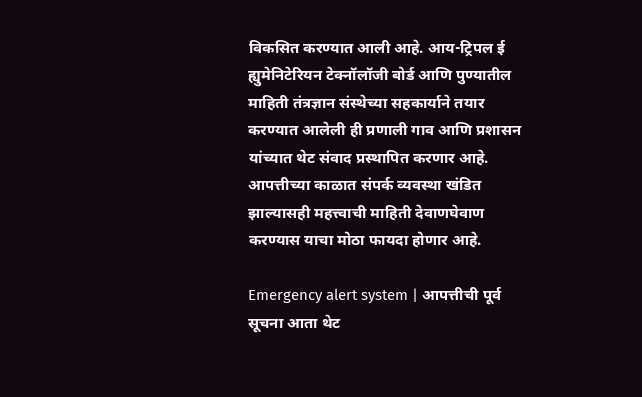विकसित करण्यात आली आहे. आय-ट्रिपल ई ह्युमेनिटेरियन टेक्नॉलॉजी बोर्ड आणि पुण्यातील माहिती तंत्रज्ञान संस्थेच्या सहकार्याने तयार करण्यात आलेली ही प्रणाली गाव आणि प्रशासन यांच्यात थेट संवाद प्रस्थापित करणार आहे. आपत्तीच्या काळात संपर्क व्यवस्था खंडित झाल्यासही महत्त्वाची माहिती देवाणघेवाण करण्यास याचा मोठा फायदा होणार आहे.

Emergency alert system | आपत्तीची पूर्व सूचना आता थेट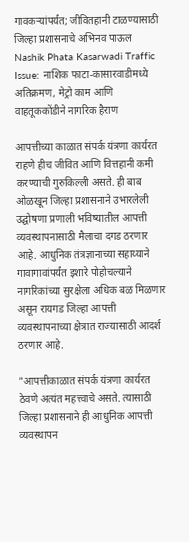गावकऱ्यांपर्यंत; जीवितहानी टाळण्यासाठी जिल्हा प्रशासनाचे अभिनव पाऊल
Nashik Phata Kasarwadi Traffic Issue: नाशिक फाटा-कासारवाडीमध्ये अतिक्रमण, मेट्रो काम आणि वाहतूककोंडीने नागरिक हैराण

आपत्तीच्या काळात संपर्क यंत्रणा कार्यरत राहणे हीच जीवित आणि वित्तहानी कमी करण्याची गुरुकिल्ली असते. ही बाब ओळखून जिल्हा प्रशासनाने उभारलेली उद्घोषणा प्रणाली भविष्यातील आपत्ती व्यवस्थापनासाठी मैलाचा दगड ठरणार आहे. आधुनिक तंत्रज्ञानाच्या सहाय्याने गावागावांपर्यंत इशारे पोहोचल्याने नागरिकांच्या सुरक्षेला अधिक बळ मिळणार असून रायगड जिल्हा आपत्ती व्यवस्थापनाच्या क्षेत्रात राज्यासाठी आदर्श ठरणार आहे.

"आपत्तीकाळात संपर्क यंत्रणा कार्यरत ठेवणे अत्यंत महत्त्वाचे असते. त्यासाठी जिल्हा प्रशासनाने ही आधुनिक आपत्ती व्यवस्थापन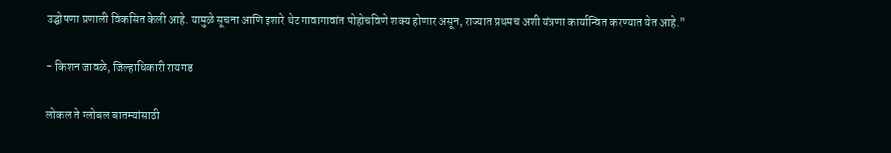उद्घोषणा प्रणाली विकसित केली आहे. यामुळे सूचना आणि इशारे थेट गावागावांत पोहोचविणे शक्य होणार असून, राज्यात प्रथमच अशी यंत्रणा कार्यान्वित करण्यात येत आहे."

- किशन जावळे, जिल्‍हाधिकारी रायगड

लोकल ते ग्लोबल बातम्यांसाठी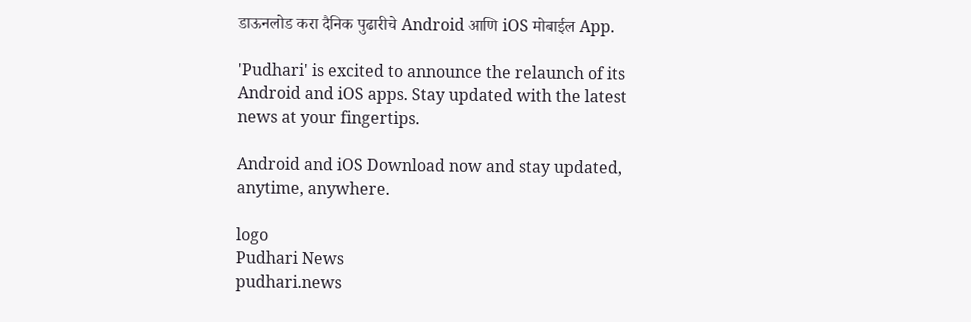डाऊनलोड करा दैनिक पुढारीचे Android आणि iOS मोबाईल App.

'Pudhari' is excited to announce the relaunch of its Android and iOS apps. Stay updated with the latest news at your fingertips.

Android and iOS Download now and stay updated, anytime, anywhere.

logo
Pudhari News
pudhari.news